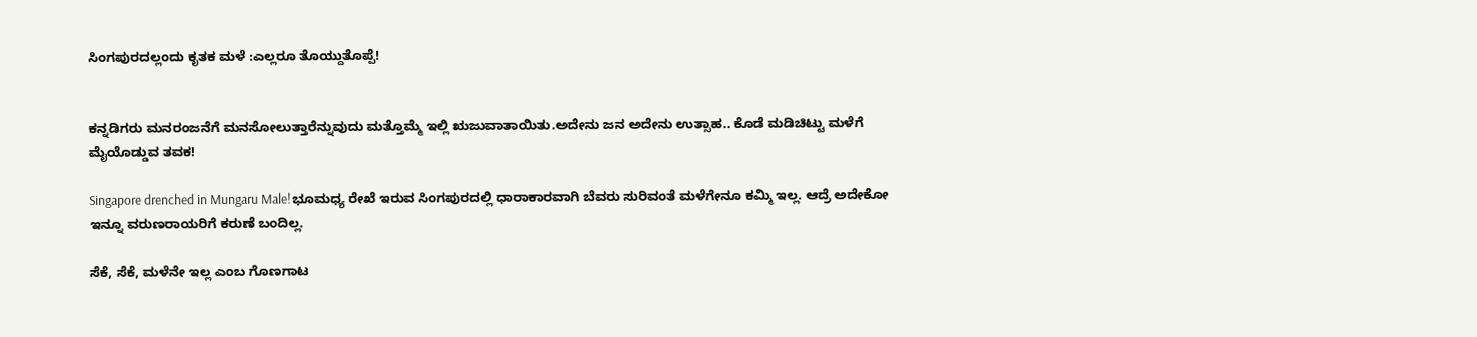ಸಿಂಗಪುರದಲ್ಲಂದು ಕೃತಕ ಮಳೆ :ಎಲ್ಲರೂ ತೊಯ್ದುತೊಪ್ಪೆ!


ಕನ್ನಡಿಗರು ಮನರಂಜನೆಗೆ ಮನಸೋಲುತ್ತಾರೆನ್ನುವುದು ಮತ್ತೊಮ್ಮೆ ಇಲ್ಲಿ ಋಜುವಾತಾಯಿತು.ಅದೇನು ಜನ ಅದೇನು ಉತ್ಸಾಹ.. ಕೊಡೆ ಮಡಿಚಿಟ್ಟು ಮಳೆಗೆ ಮೈಯೊಡ್ಡುವ ತವಕ!

Singapore drenched in Mungaru Male!ಭೂಮಧ್ಯ ರೇಖೆ ಇರುವ ಸಿಂಗಪುರದಲ್ಲಿ ಧಾರಾಕಾರವಾಗಿ ಬೆವರು ಸುರಿವಂತೆ ಮಳೆಗೇನೂ ಕಮ್ಮಿ ಇಲ್ಲ. ಆದ್ರೆ ಅದೇಕೋ ಇನ್ನೂ ವರುಣರಾಯರಿಗೆ ಕರುಣೆ ಬಂದಿಲ್ಲ.

ಸೆಕೆ, ಸೆಕೆ, ಮಳೆನೇ ಇಲ್ಲ ಎಂಬ ಗೊಣಗಾಟ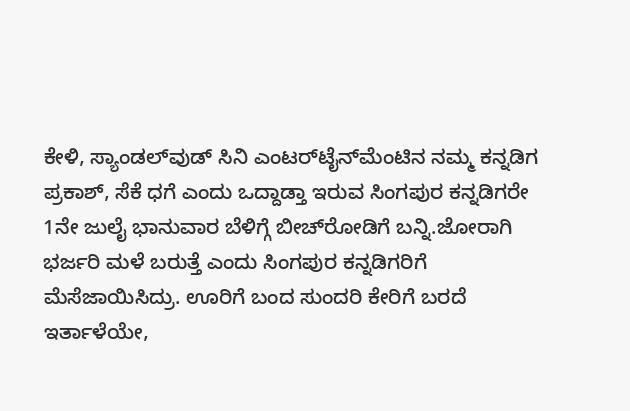ಕೇಳಿ, ಸ್ಯಾಂಡಲ್‌ವುಡ್ ಸಿನಿ ಎಂಟರ್‌ಟೈನ್‌ಮೆಂಟಿನ ನಮ್ಮ ಕನ್ನಡಿಗ ಪ್ರಕಾಶ್, ಸೆಕೆ ಧಗೆ ಎಂದು ಒದ್ದಾಡ್ತಾ ಇರುವ ಸಿಂಗಪುರ ಕನ್ನಡಿಗರೇ 1ನೇ ಜುಲೈ ಭಾನುವಾರ ಬೆಳಿಗ್ಗೆ ಬೀಚ್‌ರೋಡಿಗೆ ಬನ್ನಿ.ಜೋರಾಗಿ ಭರ್ಜರಿ ಮಳೆ ಬರುತ್ತೆ ಎಂದು ಸಿಂಗಪುರ ಕನ್ನಡಿಗರಿಗೆ ಮೆಸೆಜಾಯಿಸಿದ್ರು. ಊರಿಗೆ ಬಂದ ಸುಂದರಿ ಕೇರಿಗೆ ಬರದೆ ಇರ್ತಾಳೆಯೇ,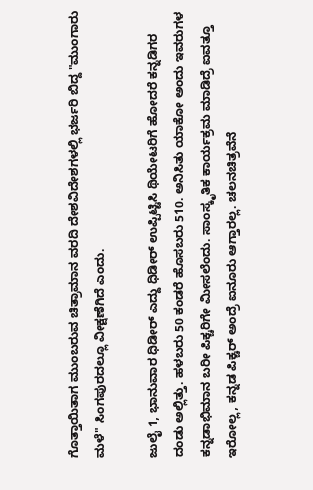ಗೊತ್ತಾಯಿತಾಗ ಮುಂಬರುವ ಚಿತ್ರಾಮಾನ ವರದಿ ದೇಶವಿದೇಶಗಳಲ್ಲಿ ಭರ್ಜರಿ ಬಿದ್ದ "ಮುಂಗಾರು ಮಳೆ" ಸಿಂಗಪುರದಲ್ಲೂ ವೀಕ್ಷಣೆಗಿದೆ ಎಂದು.

ಜುಲೈ 1, ಭಾನುವಾರ ಧಿಡೀರ್ ಎದ್ದು ಧಿಡೀರ್ ಉಪ್ಪಿಟ್ಟಿಸಿ ಥಿಯೇಟರಿಗೆ ಹೋದರೆ ಕನ್ನಡಿಗರ ದಂಡು ಅಲ್ಲಿತ್ತು. ಹಳಬರು 50 ಕಂಡರೆ ಹೊಸಬರು 510. ಅನಿಸಿತು ಯಾಕೋ ಅಂದು ಇವರುಗಳ ಕನ್ನಡಾಭಿಮಾನ ಬರೀ ಪಿಕ್ಚರಿಗೇ ಮೀಸಲೆಂದು. ಸಾಂಸ್ಕೃತಿಕ ಕಾರ್ಯಕ್ರಮ ಮಾಡಿದ್ರೆ ಐವತ್ತೂ ಇರೋಲ್ಲ, ಕನ್ನಡ ಪಿಕ್ಚರ್ ಅಂದ್ರೆ ಐನೂರು ಆಗ್ತಾರಲ್ಲ. ಚಲನಚಿತ್ರವೆನೆ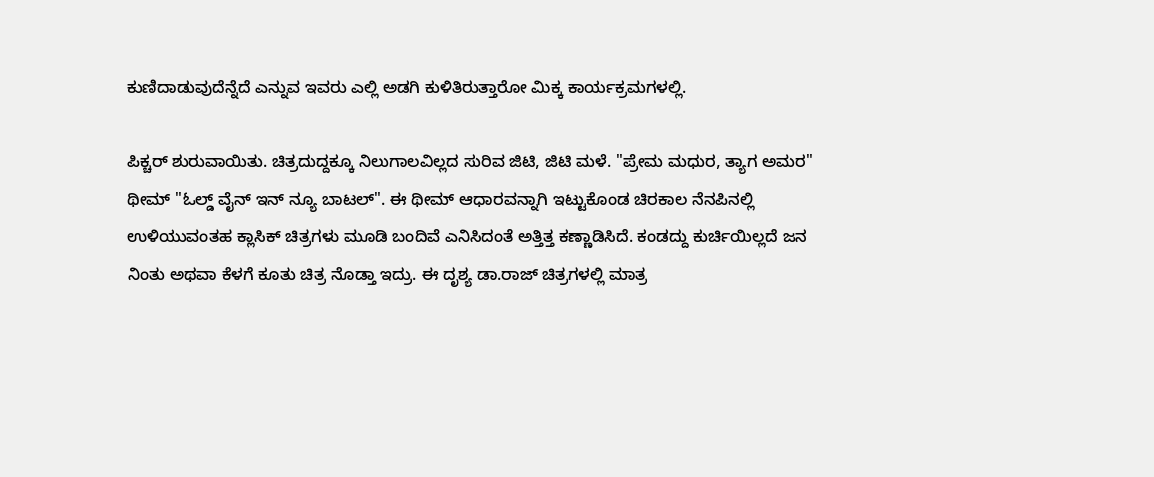ಕುಣಿದಾಡುವುದೆನ್ನೆದೆ ಎನ್ನುವ ಇವರು ಎಲ್ಲಿ ಅಡಗಿ ಕುಳಿತಿರುತ್ತಾರೋ ಮಿಕ್ಕ ಕಾರ್ಯಕ್ರಮಗಳಲ್ಲಿ.

ಪಿಕ್ಚರ್ ಶುರುವಾಯಿತು. ಚಿತ್ರದುದ್ದಕ್ಕೂ ನಿಲುಗಾಲವಿಲ್ಲದ ಸುರಿವ ಜಿಟಿ, ಜಿಟಿ ಮಳೆ. "ಪ್ರೇಮ ಮಧುರ, ತ್ಯಾಗ ಅಮರ" ಥೀಮ್ "ಓಲ್ಡ್ ವೈನ್ ಇನ್ ನ್ಯೂ ಬಾಟಲ್". ಈ ಥೀಮ್ ಆಧಾರವನ್ನಾಗಿ ಇಟ್ಟುಕೊಂಡ ಚಿರಕಾಲ ನೆನಪಿನಲ್ಲಿ ಉಳಿಯುವಂತಹ ಕ್ಲಾಸಿಕ್ ಚಿತ್ರಗಳು ಮೂಡಿ ಬಂದಿವೆ ಎನಿಸಿದಂತೆ ಅತ್ತಿತ್ತ ಕಣ್ಣಾಡಿಸಿದೆ. ಕಂಡದ್ದು ಕುರ್ಚಿಯಿಲ್ಲದೆ ಜನ ನಿಂತು ಅಥವಾ ಕೆಳಗೆ ಕೂತು ಚಿತ್ರ ನೊಡ್ತಾ ಇದ್ರು. ಈ ದೃಶ್ಯ ಡಾ.ರಾಜ್ ಚಿತ್ರಗಳಲ್ಲಿ ಮಾತ್ರ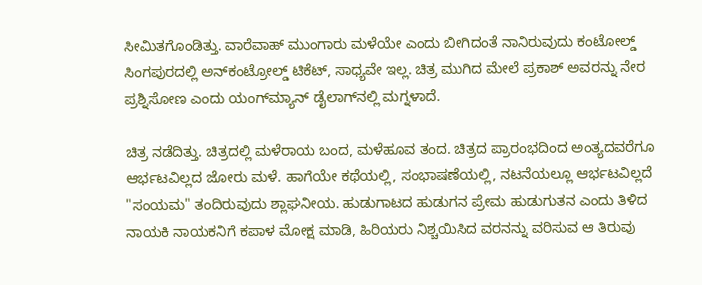ಸೀಮಿತಗೊಂಡಿತ್ತು. ವಾರೆವಾಹ್ ಮುಂಗಾರು ಮಳೆಯೇ ಎಂದು ಬೀಗಿದಂತೆ ನಾನಿರುವುದು ಕಂಟೋಲ್ಡ್ ಸಿಂಗಪುರದಲ್ಲಿ ಅನ್‌ಕಂಟ್ರೋಲ್ಡ್ ಟಿಕೆಟ್, ಸಾಧ್ಯವೇ ಇಲ್ಲ. ಚಿತ್ರ ಮುಗಿದ ಮೇಲೆ ಪ್ರಕಾಶ್ ಅವರನ್ನು ನೇರ ಪ್ರಶ್ನಿಸೋಣ ಎಂದು ಯಂಗ್‌ಮ್ಯಾನ್ ಡೈಲಾಗ್‌ನಲ್ಲಿ ಮಗ್ನಳಾದೆ.

ಚಿತ್ರ ನಡೆದಿತ್ತು. ಚಿತ್ರದಲ್ಲಿ ಮಳೆರಾಯ ಬಂದ, ಮಳೆಹೂವ ತಂದ. ಚಿತ್ರದ ಪ್ರಾರಂಭದಿಂದ ಅಂತ್ಯದವರೆಗೂ ಆರ್ಭಟವಿಲ್ಲದ ಜೋರು ಮಳೆ. ಹಾಗೆಯೇ ಕಥೆಯಲ್ಲಿ, ಸಂಭಾಷಣೆಯಲ್ಲಿ, ನಟನೆಯಲ್ಲೂ ಆರ್ಭಟವಿಲ್ಲದೆ "ಸಂಯಮ" ತಂದಿರುವುದು ಶ್ಲಾಘನೀಯ. ಹುಡುಗಾಟದ ಹುಡುಗನ ಪ್ರೇಮ ಹುಡುಗುತನ ಎಂದು ತಿಳಿದ ನಾಯಕಿ ನಾಯಕನಿಗೆ ಕಪಾಳ ಮೋಕ್ಷ ಮಾಡಿ, ಹಿರಿಯರು ನಿಶ್ಚಯಿಸಿದ ವರನನ್ನು ವರಿಸುವ ಆ ತಿರುವು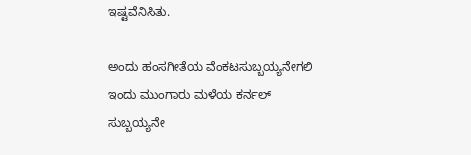ಇಷ್ಟವೆನಿಸಿತು.

ಅಂದು ಹಂಸಗೀತೆಯ ವೆಂಕಟಸುಬ್ಬಯ್ಯನೇಗಲಿ ಇಂದು ಮುಂಗಾರು ಮಳೆಯ ಕರ್ನಲ್ ಸುಬ್ಬಯ್ಯನೇ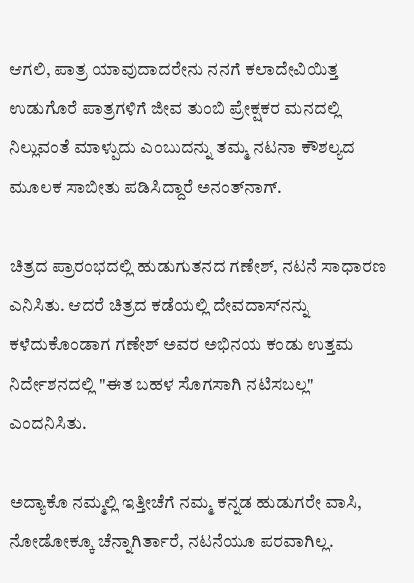ಆಗಲಿ, ಪಾತ್ರ ಯಾವುದಾದರೇನು ನನಗೆ ಕಲಾದೇವಿಯಿತ್ತ ಉಡುಗೊರೆ ಪಾತ್ರಗಳಿಗೆ ಜೀವ ತುಂಬಿ ಪ್ರೇಕ್ಷಕರ ಮನದಲ್ಲಿ ನಿಲ್ಲುವಂತೆ ಮಾಳ್ಪುದು ಎಂಬುದನ್ನು ತಮ್ಮ ನಟನಾ ಕೌಶಲ್ಯದ ಮೂಲಕ ಸಾಬೀತು ಪಡಿಸಿದ್ದಾರೆ ಅನಂತ್‌ನಾಗ್.

ಚಿತ್ರದ ಪ್ರಾರಂಭದಲ್ಲಿ ಹುಡುಗುತನದ ಗಣೇಶ್, ನಟನೆ ಸಾಧಾರಣ ಎನಿಸಿತು. ಆದರೆ ಚಿತ್ರದ ಕಡೆಯಲ್ಲಿ ದೇವದಾಸ್‌ನನ್ನು ಕಳೆದುಕೊಂಡಾಗ ಗಣೇಶ್ ಅವರ ಅಭಿನಯ ಕಂಡು ಉತ್ತಮ ನಿರ್ದೇಶನದಲ್ಲಿ "ಈತ ಬಹಳ ಸೊಗಸಾಗಿ ನಟಿಸಬಲ್ಲ" ಎಂದನಿಸಿತು.

ಅದ್ಯಾಕೊ ನಮ್ಮಲ್ಲಿ ಇತ್ತೀಚೆಗೆ ನಮ್ಮ ಕನ್ನಡ ಹುಡುಗರೇ ವಾಸಿ, ನೋಡೋಕ್ಕೂ ಚೆನ್ನಾಗಿರ್ತಾರೆ, ನಟನೆಯೂ ಪರವಾಗಿಲ್ಲ.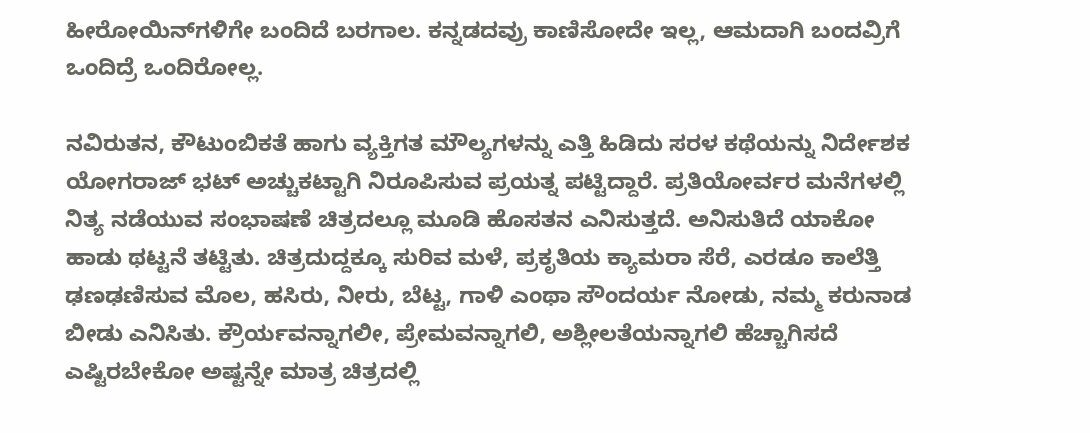ಹೀರೋಯಿನ್‌ಗಳಿಗೇ ಬಂದಿದೆ ಬರಗಾಲ. ಕನ್ನಡದವ್ರು ಕಾಣಿಸೋದೇ ಇಲ್ಲ, ಆಮದಾಗಿ ಬಂದವ್ರಿಗೆ ಒಂದಿದ್ರೆ ಒಂದಿರೋಲ್ಲ.

ನವಿರುತನ, ಕೌಟುಂಬಿಕತೆ ಹಾಗು ವ್ಯಕ್ತಿಗತ ಮೌಲ್ಯಗಳನ್ನು ಎತ್ತಿ ಹಿಡಿದು ಸರಳ ಕಥೆಯನ್ನು ನಿರ್ದೇಶಕ ಯೋಗರಾಜ್ ಭಟ್ ಅಚ್ಚುಕಟ್ಟಾಗಿ ನಿರೂಪಿಸುವ ಪ್ರಯತ್ನ ಪಟ್ಟಿದ್ದಾರೆ. ಪ್ರತಿಯೋರ್ವರ ಮನೆಗಳಲ್ಲಿ ನಿತ್ಯ ನಡೆಯುವ ಸಂಭಾಷಣೆ ಚಿತ್ರದಲ್ಲೂ ಮೂಡಿ ಹೊಸತನ ಎನಿಸುತ್ತದೆ. ಅನಿಸುತಿದೆ ಯಾಕೋ ಹಾಡು ಥಟ್ಟನೆ ತಟ್ಟಿತು. ಚಿತ್ರದುದ್ದಕ್ಕೂ ಸುರಿವ ಮಳೆ, ಪ್ರಕೃತಿಯ ಕ್ಯಾಮರಾ ಸೆರೆ, ಎರಡೂ ಕಾಲೆತ್ತಿ ಢಣಢಣಿಸುವ ಮೊಲ, ಹಸಿರು, ನೀರು, ಬೆಟ್ಟ, ಗಾಳಿ ಎಂಥಾ ಸೌಂದರ್ಯ ನೋಡು, ನಮ್ಮ ಕರುನಾಡ ಬೀಡು ಎನಿಸಿತು. ಕ್ರೌರ್ಯವನ್ನಾಗಲೀ, ಪ್ರೇಮವನ್ನಾಗಲಿ, ಅಶ್ಲೀಲತೆಯನ್ನಾಗಲಿ ಹೆಚ್ಚಾಗಿಸದೆ ಎಷ್ಟಿರಬೇಕೋ ಅಷ್ಟನ್ನೇ ಮಾತ್ರ ಚಿತ್ರದಲ್ಲಿ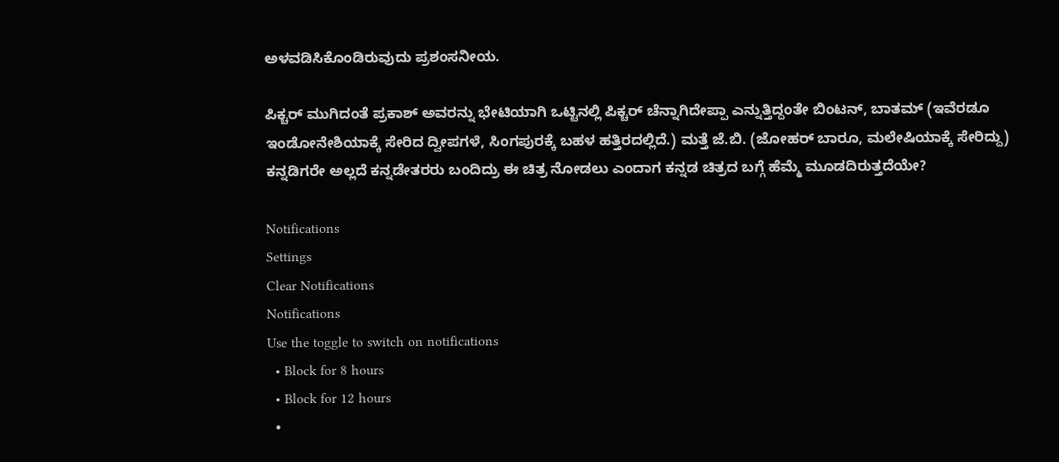ಅಳವಡಿಸಿಕೊಂಡಿರುವುದು ಪ್ರಶಂಸನೀಯ.

ಪಿಕ್ಚರ್ ಮುಗಿದಂತೆ ಪ್ರಕಾಶ್ ಅವರನ್ನು ಭೇಟಿಯಾಗಿ ಒಟ್ಟಿನಲ್ಲಿ ಪಿಕ್ಚರ್ ಚೆನ್ನಾಗಿದೇಪ್ಪಾ ಎನ್ನುತ್ತಿದ್ದಂತೇ ಬಿಂಟನ್, ಬಾತಮ್ (ಇವೆರಡೂ ಇಂಡೋನೇಶಿಯಾಕ್ಕೆ ಸೇರಿದ ದ್ವೀಪಗಳೆ, ಸಿಂಗಪುರಕ್ಕೆ ಬಹಳ ಹತ್ತಿರದಲ್ಲಿದೆ.) ಮತ್ತೆ ಜೆ.ಬಿ. (ಜೋಹರ್ ಬಾರೂ, ಮಲೇಷಿಯಾಕ್ಕೆ ಸೇರಿದ್ದು) ಕನ್ನಡಿಗರೇ ಅಲ್ಲದೆ ಕನ್ನಡೇತರರು ಬಂದಿದ್ರು ಈ ಚಿತ್ರ ನೋಡಲು ಎಂದಾಗ ಕನ್ನಡ ಚಿತ್ರದ ಬಗ್ಗೆ ಹೆಮ್ಮೆ ಮೂಡದಿರುತ್ತದೆಯೇ?

Notifications
Settings
Clear Notifications
Notifications
Use the toggle to switch on notifications
  • Block for 8 hours
  • Block for 12 hours
  •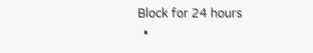Block for 24 hours
  •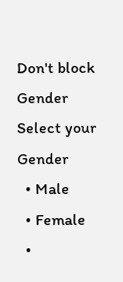Don't block
Gender
Select your Gender
  • Male
  • Female
  •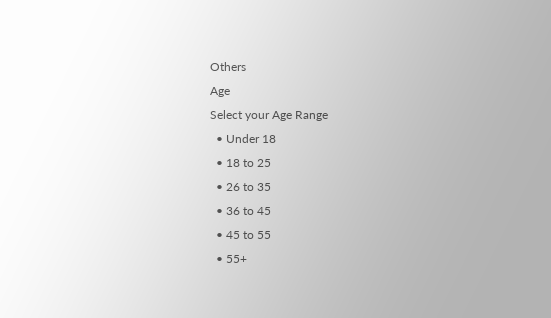Others
Age
Select your Age Range
  • Under 18
  • 18 to 25
  • 26 to 35
  • 36 to 45
  • 45 to 55
  • 55+